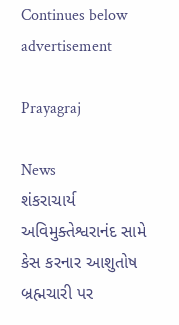Continues below advertisement

Prayagraj

News
શંકરાચાર્ય અવિમુક્તેશ્વરાનંદ સામે કેસ કરનાર આશુતોષ બ્રહ્મચારી પર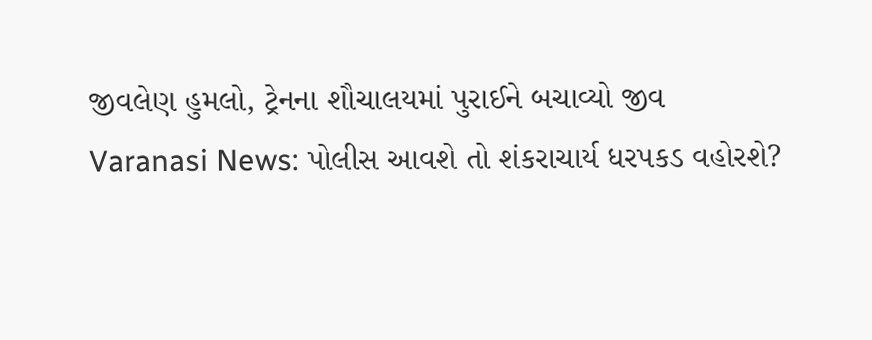જીવલેણ હુમલો, ટ્રેનના શૌચાલયમાં પુરાઈને બચાવ્યો જીવ
Varanasi News: પોલીસ આવશે તો શંકરાચાર્ય ધરપકડ વહોરશે?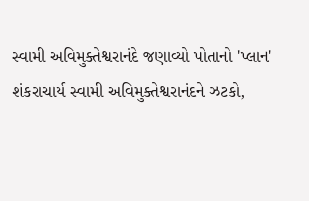સ્વામી અવિમુક્તેશ્વરાનંદે જણાવ્યો પોતાનો 'પ્લાન'
શંકરાચાર્ય સ્વામી અવિમુક્તેશ્વરાનંદને ઝટકો,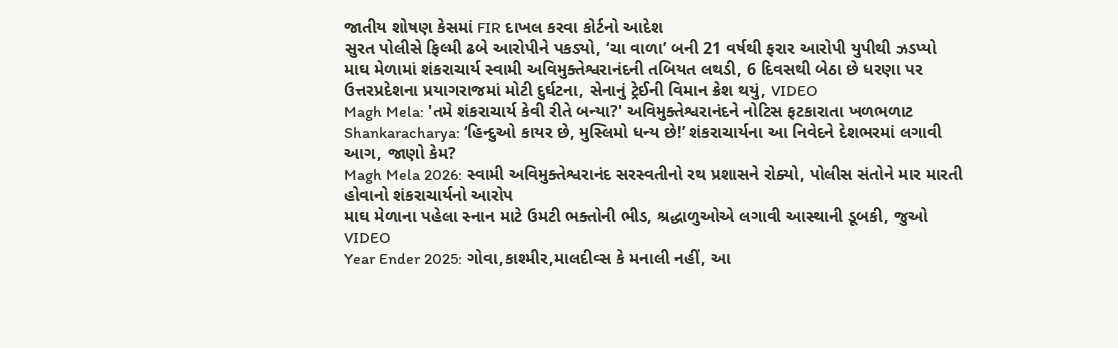જાતીય શોષણ કેસમાં FIR દાખલ કરવા કોર્ટનો આદેશ
સુરત પોલીસે ફિલ્મી ઢબે આરોપીને પકડ્યો, ‘ચા વાળા’ બની 21 વર્ષથી ફરાર આરોપી યુપીથી ઝડપ્યો
માઘ મેળામાં શંકરાચાર્ય સ્વામી અવિમુક્તેશ્વરાનંદની તબિયત લથડી, 6 દિવસથી બેઠા છે ધરણા પર
ઉત્તરપ્રદેશના પ્રયાગરાજમાં મોટી દુર્ઘટના, સેનાનું ટ્રેઈની વિમાન ક્રેશ થયું, VIDEO
Magh Mela: 'તમે શંકરાચાર્ય કેવી રીતે બન્યા?' અવિમુક્તેશ્વરાનંદને નોટિસ ફટકારાતા ખળભળાટ
Shankaracharya: ‘હિન્દુઓ કાયર છે, મુસ્લિમો ધન્ય છે!’ શંકરાચાર્યના આ નિવેદને દેશભરમાં લગાવી આગ, જાણો કેમ?
Magh Mela 2026: સ્વામી અવિમુક્તેશ્વરાનંદ સરસ્વતીનો રથ પ્રશાસને રોક્યો, પોલીસ સંતોને માર મારતી હોવાનો શંકરાચાર્યનો આરોપ
માઘ મેળાના પહેલા સ્નાન માટે ઉમટી ભક્તોની ભીડ, શ્રદ્ધાળુઓએ લગાવી આસ્થાની ડૂબકી, જુઓ VIDEO
Year Ender 2025: ગોવા,કાશ્મીર,માલદીવ્સ કે મનાલી નહીં, આ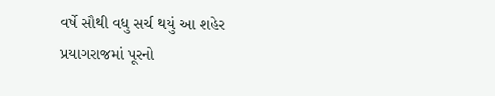વર્ષે સૌથી વધુ સર્ચ થયું આ શહેર
પ્રયાગરાજમાં પૂરનો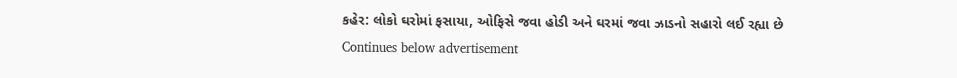કહેર: લોકો ઘરોમાં ફસાયા, ઓફિસે જવા હોડી અને ઘરમાં જવા ઝાડનો સહારો લઈ રહ્યા છે
Continues below advertisement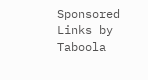Sponsored Links by Taboola